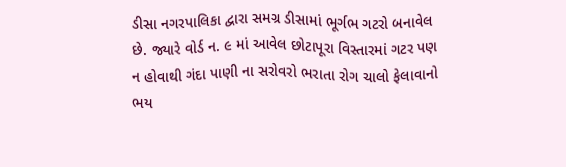ડીસા નગરપાલિકા દ્વારા સમગ્ર ડીસામાં ભૂર્ગભ ગટરો બનાવેલ છે. જ્યારે વોર્ડ ન. ૯ માં આવેલ છોટાપૂરા વિસ્તારમાં ગટર પણ ન હોવાથી ગંદા પાણી ના સરોવરો ભરાતા રોગ ચાલો ફેલાવાનો ભય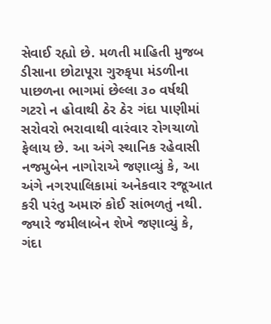સેવાઈ રહ્યો છે. મળતી માહિતી મુજબ ડીસાના છોટાપૂરા ગુરુકૃપા મંડળીના પાછળના ભાગમાં છેલ્લા ૩૦ વર્ષથી ગટરો ન હોવાથી ઠેર ઠેર ગંદા પાણીમાં સરોવરો ભરાવાથી વારંવાર રોગચાળો ફેલાય છે. આ અંગે સ્થાનિક રહેવાસી નજમુબેન નાગોરાએ જણાવ્યું કે, આ અંગે નગરપાલિકામાં અનેકવાર રજૂઆત કરી પરંતુ અમારું કોઈ સાંભળતું નથી.
જ્યારે જમીલાબેન શેખે જણાવ્યું કે, ગંદા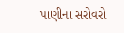પાણીના સરોવરો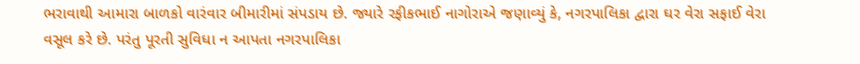ભરાવાથી આમારા બાળકો વારંવાર બીમારીમાં સંપડાય છે. જ્યારે રફીકભાઈ નાગોરાએ જણાવ્યું કે, નગરપાલિકા દ્વારા ઘર વેરા સફાઈ વેરા વસૂલ કરે છે. પરંતુ પૂરતી સુવિધા ન આપતા નગરપાલિકા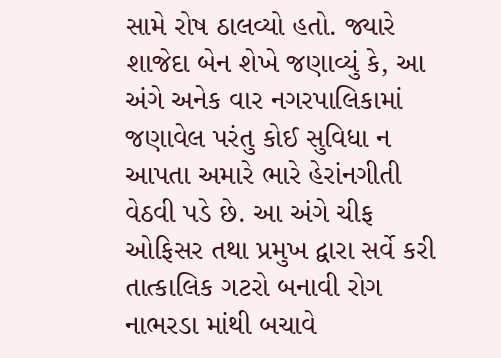સામે રોષ ઠાલવ્યો હતો. જ્યારે શાજેદા બેન શેખે જણાવ્યું કે, આ અંગે અનેક વાર નગરપાલિકામાં જણાવેલ પરંતુ કોઈ સુવિધા ન આપતા અમારે ભારે હેરાંનગીતી વેઠવી પડે છે. આ અંગે ચીફ ઓફિસર તથા પ્રમુખ દ્વારા સર્વે કરી તાત્કાલિક ગટરો બનાવી રોગ નાભરડા માંથી બચાવે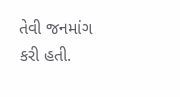તેવી જનમાંગ કરી હતી.